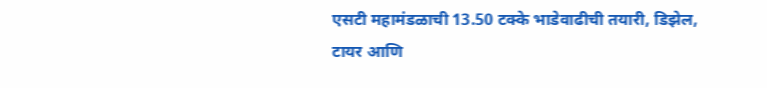एसटी महामंडळाची 13.50 टक्के भाडेवाढीची तयारी, डिझेल, टायर आणि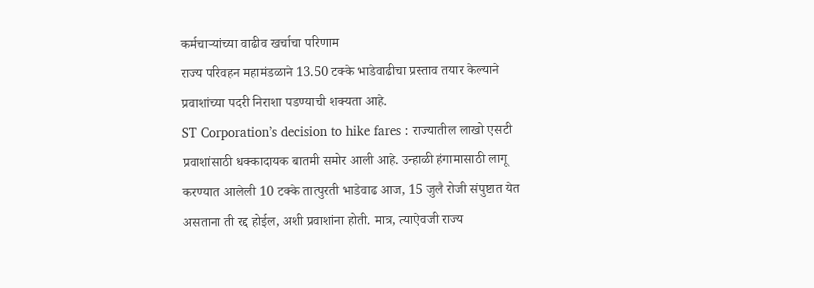कर्मचाऱ्यांच्या वाढीव खर्चाचा परिणाम
राज्य परिवहन महामंडळाने 13.50 टक्के भाडेवाढीचा प्रस्ताव तयार केल्याने प्रवाशांच्या पदरी निराशा पडण्याची शक्यता आहे.
ST Corporation’s decision to hike fares : राज्यातील लाखो एसटी प्रवाशांसाठी धक्कादायक बातमी समोर आली आहे. उन्हाळी हंगामासाठी लागू करण्यात आलेली 10 टक्के तात्पुरती भाडेवाढ आज, 15 जुलै रोजी संपुष्टात येत असताना ती रद्द होईल, अशी प्रवाशांना होती. मात्र, त्याऐवजी राज्य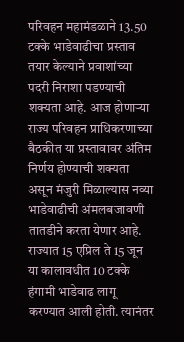परिवहन महामंडळाने 13.50 टक्के भाडेवाढीचा प्रस्ताव तयार केल्याने प्रवाशांच्या पदरी निराशा पडण्याची शक्यता आहे. आज होणाऱ्या राज्य परिवहन प्राधिकरणाच्या बैठकीत या प्रस्तावावर अंतिम निर्णय होण्याची शक्यता असून मंजुरी मिळाल्यास नव्या भाडेवाढीची अंमलबजावणी तातडीने करता येणार आहे.
राज्यात 15 एप्रिल ते 15 जून या कालावधीत 10 टक्के हंगामी भाडेवाढ लागू करण्यात आली होती. त्यानंतर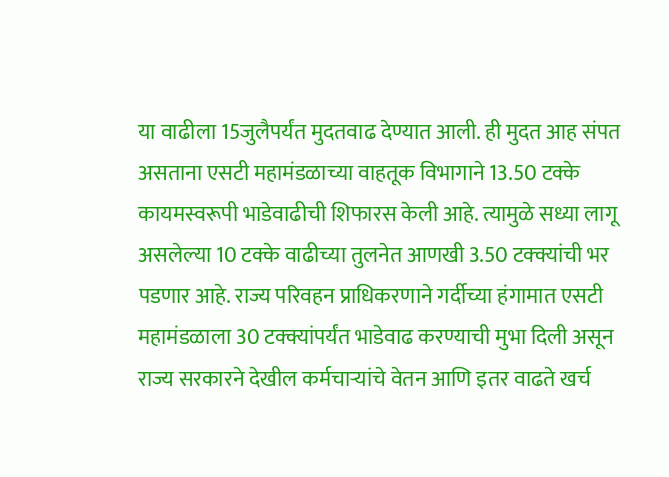या वाढीला 15जुलैपर्यंत मुदतवाढ देण्यात आली. ही मुदत आह संपत असताना एसटी महामंडळाच्या वाहतूक विभागाने 13.50 टक्के कायमस्वरूपी भाडेवाढीची शिफारस केली आहे. त्यामुळे सध्या लागू असलेल्या 10 टक्के वाढीच्या तुलनेत आणखी 3.50 टक्क्यांची भर पडणार आहे. राज्य परिवहन प्राधिकरणाने गर्दीच्या हंगामात एसटी महामंडळाला 30 टक्क्यांपर्यंत भाडेवाढ करण्याची मुभा दिली असून राज्य सरकारने देखील कर्मचाऱ्यांचे वेतन आणि इतर वाढते खर्च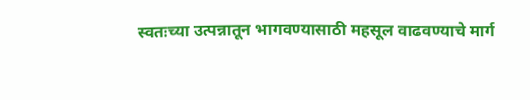स्वतःच्या उत्पन्नातून भागवण्यासाठी महसूल वाढवण्याचे मार्ग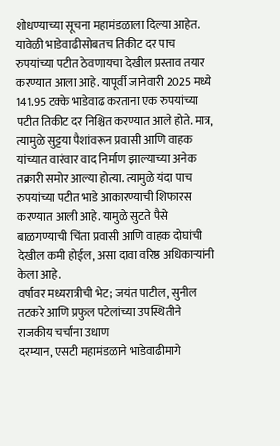शोधण्याच्या सूचना महामंडळाला दिल्या आहेत.
यावेळी भाडेवाढीसोबतच तिकीट दर पाच रुपयांच्या पटीत ठेवणायचा देखील प्रस्ताव तयार करण्यात आला आहे. यापूर्वी जानेवारी 2025 मध्ये 141.95 टक्के भाडेवाढ करताना एक रुपयांच्या पटीत तिकीट दर निश्चित करण्यात आले होते. मात्र, त्यामुळे सुट्टया पैशांवरून प्रवासी आणि वाहक यांच्यात वारंवार वाद निर्माण झाल्याच्या अनेक तक्रारी समोर आल्या होत्या. त्यामुळे यंदा पाच रुपयांच्या पटीत भाडे आकारण्याची शिफारस करण्यात आली आहे. यामुळे सुटते पैसे बाळगण्याची चिंता प्रवासी आणि वाहक दोघांची देखील कमी होईल, असा दावा वरिष्ठ अधिकाऱ्यांनी केला आहे.
वर्षावर मध्यरात्रीची भेट; जयंत पाटील, सुनील तटकरे आणि प्रफुल पटेलांच्या उपस्थितीने राजकीय चर्चांना उधाण
दरम्यान, एसटी महामंडळाने भाडेवाढीमागे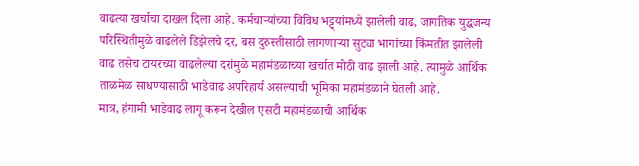वाढत्या खर्चाचा दाखल दिला आहे. कर्मचाऱ्यांच्या विविध भट्ट्यांमध्ये झालेली वाढ, जागतिक युद्धजन्य परिस्थितीमुळे वाढलेले डिझेलचे दर, बस दुरुस्तीसाठी लागणाऱ्या सुट्या भागांच्या किंमतीत झालेली वाढ तसेच टायरच्या वाढलेल्या दरांमुळे महामंडळाच्या खर्चात मोठी वाढ झाली आहे. त्यामुळे आर्थिक ताळमेळ साधण्यासाठी भाडेवाढ अपरिहार्य असल्याची भूमिका महामंडळाने घेतली आहे.
मात्र, हंगामी भाडेवाढ लागू करून देखील एसटी महामंडळाची आर्थिक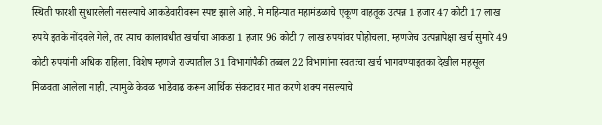स्थिती फारशी सुधारलेली नसल्याचे आकडेवारीवरून स्पष्ट झाले आहे. मे महिन्यात महामंडळाचे एकूण वाहतूक उत्पन्न 1 हजार 47 कोटी 17 लाख रुपये इतके नोंदवले गेले, तर त्याच कालावधीत खर्चाचा आकडा 1 हजार 96 कोटी 7 लाख रुपयांवर पोहोचला. म्हणजेच उत्पन्नापेक्षा खर्च सुमारे 49 कोटी रुपयांनी अधिक राहिला. विशेष म्हणजे राज्यातील 31 विभागांपैकी तब्बल 22 विभागांना स्वतःचा खर्च भागवण्याइतका देखील महसूल मिळवता आलेला नाही. त्यामुळे केवळ भाडेवाढ करून आर्थिक संकटावर मात करणे शक्य नसल्याचे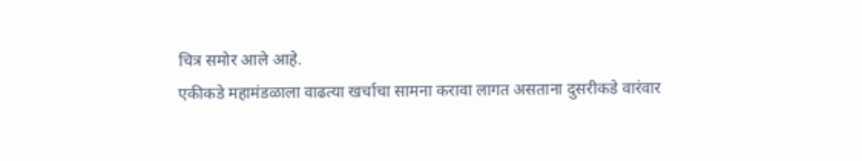चित्र समोर आले आहे.
एकीकडे महामंडळाला वाढत्या खर्चाचा सामना करावा लागत असताना दुसरीकडे वारंवार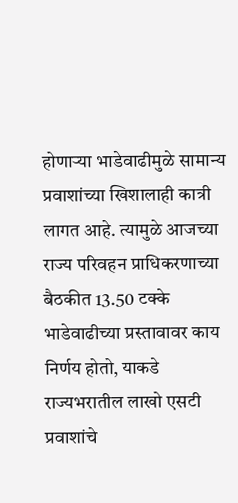होणाऱ्या भाडेवाढीमुळे सामान्य प्रवाशांच्या खिशालाही कात्री लागत आहे. त्यामुळे आजच्या राज्य परिवहन प्राधिकरणाच्या बैठकीत 13.50 टक्के भाडेवाढीच्या प्रस्तावावर काय निर्णय होतो, याकडे राज्यभरातील लाखो एसटी प्रवाशांचे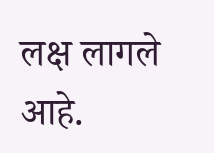लक्ष लागले आहे.